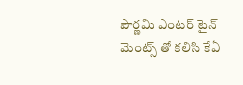పౌర్ణమి ఎంటర్ టైన్ మెంట్స్ తో కలిసి కేఏ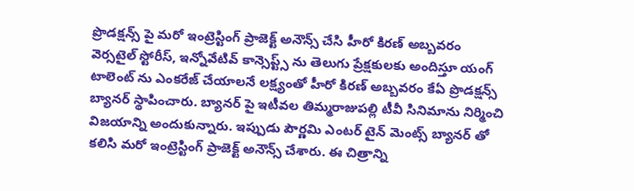ప్రొడక్షన్స్ పై మరో ఇంట్రెస్టింగ్ ప్రాజెక్ట్ అనౌన్స్ చేసి హీరో కిరణ్ అబ్బవరం
వెర్సటైల్ స్టోరీస్, ఇన్నోవేటివ్ కాన్సెప్ట్స్ ను తెలుగు ప్రేక్షకులకు అందిస్తూ యంగ్ టాలెంట్ ను ఎంకరేజ్ చేయాలనే లక్ష్యంతో హీరో కిరణ్ అబ్బవరం కేఏ ప్రొడక్షన్స్ బ్యానర్ స్థాపించారు. బ్యానర్ పై ఇటీవల తిమ్మరాజుపల్లి టీవీ సినిమాను నిర్మించి విజయాన్ని అందుకున్నారు. ఇప్పుడు పౌర్ణమి ఎంటర్ టైన్ మెంట్స్ బ్యానర్ తో కలిసి మరో ఇంట్రెస్టింగ్ ప్రాజెక్ట్ అనౌన్స్ చేశారు. ఈ చిత్రాన్ని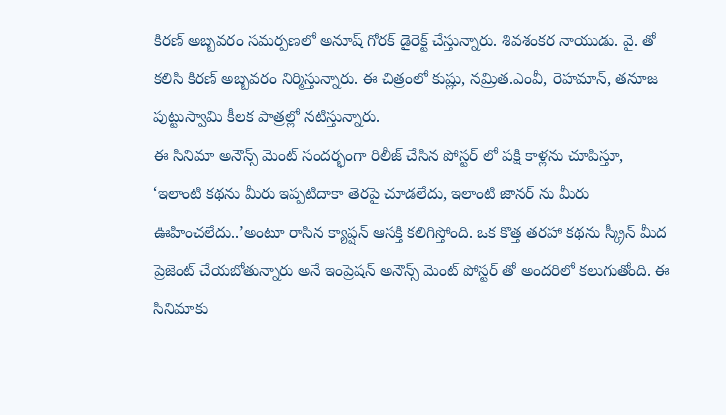కిరణ్ అబ్బవరం సమర్పణలో అనూష్ గోరక్ డైరెక్ట్ చేస్తున్నారు. శివశంకర నాయుడు. వై. తో కలిసి కిరణ్ అబ్బవరం నిర్మిస్తున్నారు. ఈ చిత్రంలో కుష్లు, నమ్రిత.ఎంవీ, రెహమాన్, తనూజ పుట్టుస్వామి కీలక పాత్రల్లో నటిస్తున్నారు.
ఈ సినిమా అనౌన్స్ మెంట్ సందర్భంగా రిలీజ్ చేసిన పోస్టర్ లో పక్షి కాళ్లను చూపిస్తూ, ‘ఇలాంటి కథను మీరు ఇప్పటిదాకా తెరపై చూడలేదు, ఇలాంటి జానర్ ను మీరు ఊహించలేదు..’అంటూ రాసిన క్యాప్షన్ ఆసక్తి కలిగిస్తోంది. ఒక కొత్త తరహా కథను స్క్రీన్ మీద ప్రెజెంట్ చేయబోతున్నారు అనే ఇంప్రెషన్ అనౌన్స్ మెంట్ పోస్టర్ తో అందరిలో కలుగుతోంది. ఈ సినిమాకు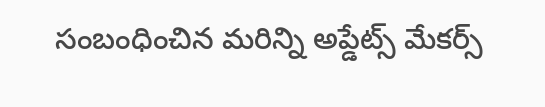సంబంధించిన మరిన్ని అప్డేట్స్ మేకర్స్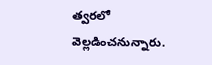త్వరలో వెల్లడించనున్నారు.